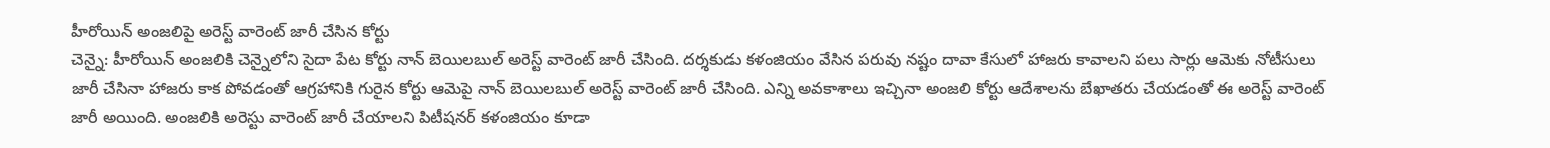హీరోయిన్ అంజలిపై అరెస్ట్ వారెంట్ జారీ చేసిన కోర్టు
చెన్నై: హీరోయిన్ అంజలికి చెన్నైలోని సైదా పేట కోర్టు నాన్ బెయిలబుల్ అరెస్ట్ వారెంట్ జారీ చేసింది. దర్శకుడు కళంజియం వేసిన పరువు నష్టం దావా కేసులో హాజరు కావాలని పలు సార్లు ఆమెకు నోటీసులు జారీ చేసినా హాజరు కాక పోవడంతో ఆగ్రహానికి గురైన కోర్టు ఆమెపై నాన్ బెయిలబుల్ అరెస్ట్ వారెంట్ జారీ చేసింది. ఎన్ని అవకాశాలు ఇచ్చినా అంజలి కోర్టు ఆదేశాలను బేఖాతరు చేయడంతో ఈ అరెస్ట్ వారెంట్ జారీ అయింది. అంజలికి అరెస్టు వారెంట్ జారీ చేయాలని పిటీషనర్ కళంజియం కూడా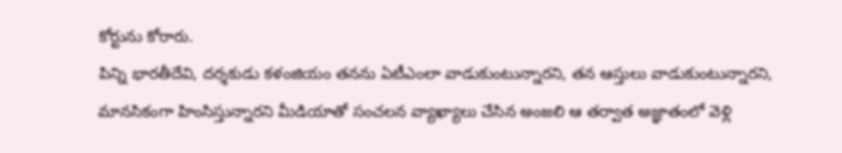కోర్టును కోరారు.
పిన్ని భారతీదేవి, దర్శకుడు కళంజియం తనను ఏటీఎంలా వాడుకుంటున్నారని, తన ఆస్తులు వాడుకుంటున్నారని, మానసికంగా హింసిస్తున్నారని మీడియాతో సంచలన వ్యాఖ్యాలు చేసిన అంజలి ఆ తర్వాత అజ్ఞాతంలో వెళ్లి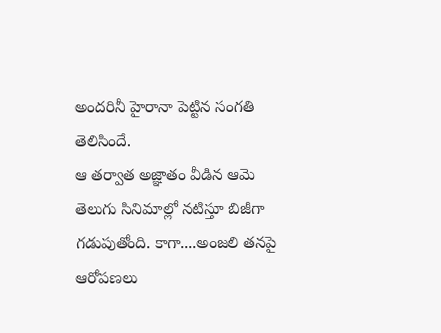అందరినీ హైరానా పెట్టిన సంగతి తెలిసిందే.
ఆ తర్వాత అజ్ఞాతం వీడిన ఆమె తెలుగు సినిమాల్లో నటిస్తూ బిజీగా గడుపుతోంది. కాగా....అంజలి తనపై ఆరోపణలు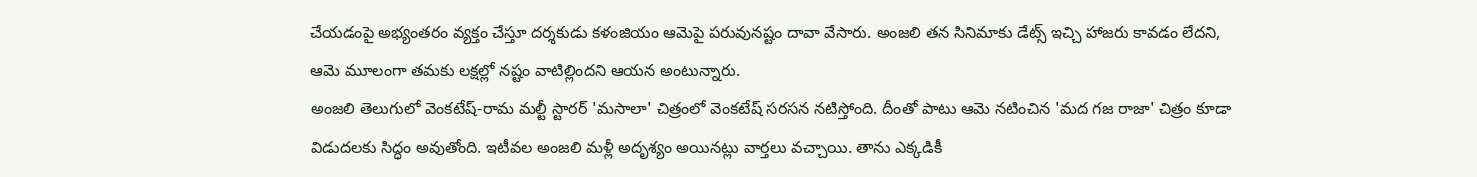చేయడంపై అభ్యంతరం వ్యక్తం చేస్తూ దర్శకుడు కళంజియం ఆమెపై పరువునష్టం దావా వేసారు. అంజలి తన సినిమాకు డేట్స్ ఇచ్చి హాజరు కావడం లేదని, ఆమె మూలంగా తమకు లక్షల్లో నష్టం వాటిల్లిందని ఆయన అంటున్నారు.
అంజలి తెలుగులో వెంకటేష్-రామ మల్టీ స్టారర్ 'మసాలా' చిత్రంలో వెంకటేష్ సరసన నటిస్తోంది. దీంతో పాటు ఆమె నటించిన 'మద గజ రాజా' చిత్రం కూడా విడుదలకు సిద్ధం అవుతోంది. ఇటీవల అంజలి మళ్లీ అదృశ్యం అయినట్లు వార్తలు వచ్చాయి. తాను ఎక్కడికీ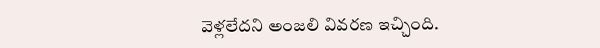వెళ్లలేదని అంజలి వివరణ ఇచ్చింది.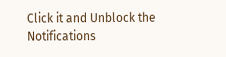Click it and Unblock the Notifications